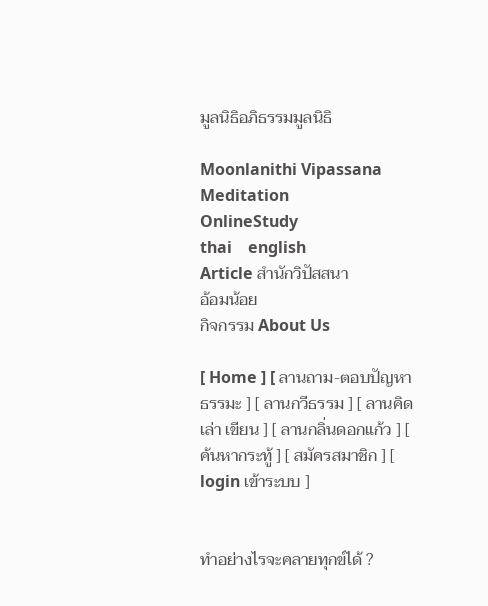มูลนิธิอภิธรรมมูลนิธิ

Moonlanithi Vipassana
Meditation
OnlineStudy
thai    english
Article สำนักวิปัสสนา
อ้อมน้อย
กิจกรรม About Us

[ Home ] [ ลานถาม-ตอบปัญหาธรรมะ ] [ ลานกวีธรรม ] [ ลานคิด เล่า เขียน ] [ ลานกลิ่นดอกแก้ว ] [ ค้นหากระทู้ ] [ สมัครสมาชิก ] [ login เข้าระบบ ]


ทำอย่างไรจะคลายทุกข์ได้ ?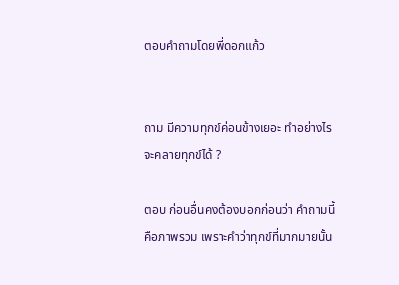ตอบคำถามโดยพี่ดอกแก้ว


ถาม มีความทุกข์ค่อนข้างเยอะ ทำอย่างไรจะคลายทุกข์ได้ ?

ตอบ ก่อนอื่นคงต้องบอกก่อนว่า คำถามนี้คือภาพรวม เพราะคำว่าทุกข์ที่มากมายนั้น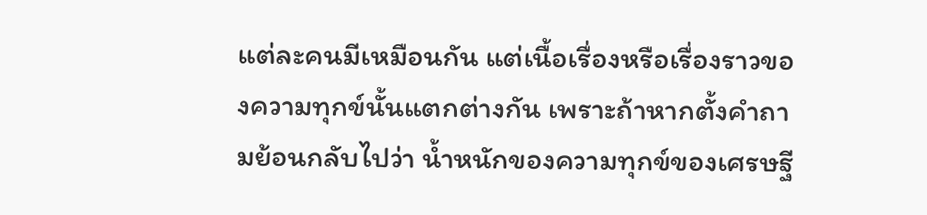แต่ละคนมีเหมือนกัน แต่เนื้อเรื่องหรือเรื่องราวของความทุกข์นั้นแตกต่างกัน เพราะถ้าหากตั้งคำถามย้อนกลับไปว่า น้ำหนักของความทุกข์ของเศรษฐี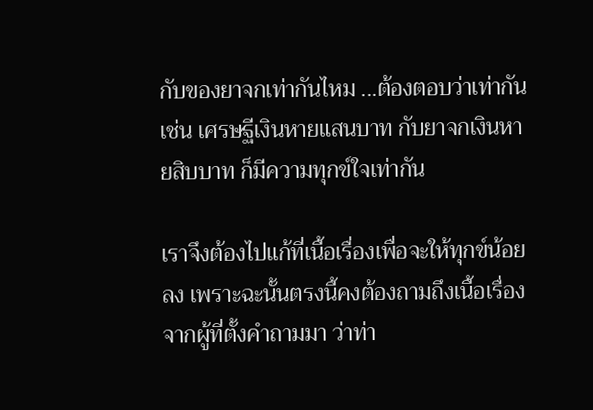กับของยาจกเท่ากันไหม ...ต้องตอบว่าเท่ากัน เช่น เศรษฐีเงินหายแสนบาท กับยาจกเงินหายสิบบาท ก็มีความทุกข์ใจเท่ากัน

เราจึงต้องไปแก้ที่เนื้อเรื่องเพื่อจะให้ทุกข์น้อยลง เพราะฉะนั้นตรงนี้คงต้องถามถึงเนื้อเรื่องจากผู้ที่ตั้งคำถามมา ว่าท่า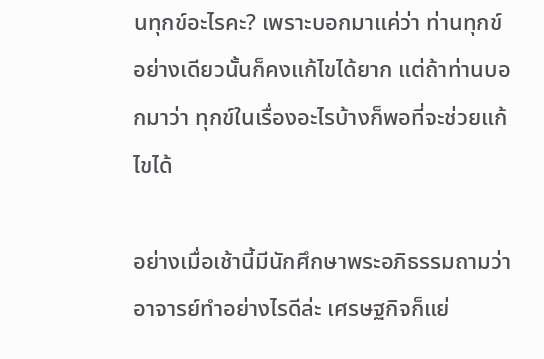นทุกข์อะไรคะ? เพราะบอกมาแค่ว่า ท่านทุกข์อย่างเดียวนั้นก็คงแก้ไขได้ยาก แต่ถ้าท่านบอกมาว่า ทุกข์ในเรื่องอะไรบ้างก็พอที่จะช่วยแก้ไขได้

อย่างเมื่อเช้านี้มีนักศึกษาพระอภิธรรมถามว่า อาจารย์ทำอย่างไรดีล่ะ เศรษฐกิจก็แย่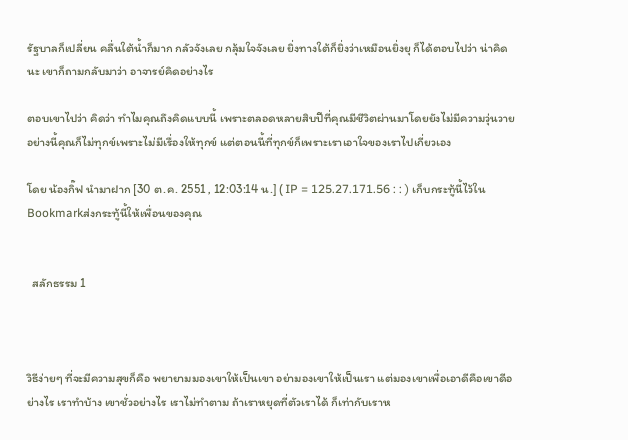รัฐบาลก็เปลี่ยน คลื่นใต้น้ำก็มาก กลัวจังเลย กลุ้มใจจังเลย ยิ่งทางใต้ก็ยิ่งว่าเหมือนยิ่งยุ ก็ได้ตอบไปว่า น่าคิดนะ เขาก็ถามกลับมาว่า อาจารย์คิดอย่างไร

ตอบเขาไปว่า คิดว่า ทำไมคุณถึงคิดแบบนี้ เพราะตลอดหลายสิบปีที่คุณมีชีวิตผ่านมาโดยยังไม่มีความวุ่นวายอย่างนี้คุณก็ไม่ทุกข์เพราะไม่มีเรื่องให้ทุกข์ แต่ตอนนี้ที่ทุกข์ก็เพราะเราเอาใจของเราไปเกี่ยวเอง

โดย น้องกิ๊ฟ นำมาฝาก [30 ต.ค. 2551 , 12:03:14 น.] ( IP = 125.27.171.56 : : ) เก็บกระทู้นี้ไว้ใน Bookmarkส่งกระทู้นี้ให้เพื่อนของคุณ


  สลักธรรม 1



วิธีง่ายๆ ที่จะมีความสุขก็คือ พยายามมองเขาให้เป็นเขา อย่ามองเขาให้เป็นเรา แต่มองเขาเพื่อเอาดีคือเขาดีอย่างไร เราทำบ้าง เขาชั่วอย่างไร เราไม่ทำตาม ถ้าเราหยุดที่ตัวเราได้ ก็เท่ากับเราห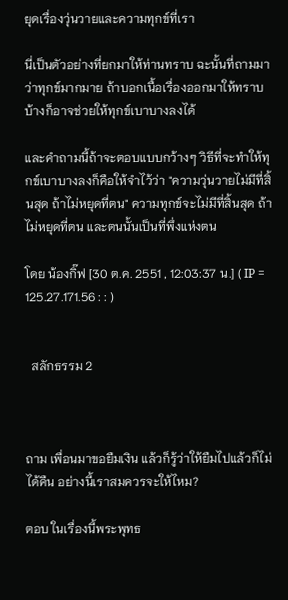ยุดเรื่องวุ่นวายและความทุกข์ที่เรา

นี่เป็นตัวอย่างที่ยกมาให้ท่านทราบ ฉะนั้นที่ถามมาว่าทุกข์มากมาย ถ้าบอกเนื้อเรื่องออกมาให้ทราบบ้างก็อาจช่วยให้ทุกข์เบาบางลงได้

และคำถามนี้ถ้าจะตอบแบบกว้างๆ วิธีที่จะทำให้ทุกข์เบาบางลงก็คือให้จำไว้ว่า "ความวุ่นวายไม่มีที่สิ้นสุด ถ้าไม่หยุดที่ตน" ความทุกข์จะไม่มีที่สิ้นสุด ถ้าไม่หยุดที่ตน และตนนั้นเป็นที่พึ่งแห่งตน

โดย น้องกิ๊ฟ [30 ต.ค. 2551 , 12:03:37 น.] ( IP = 125.27.171.56 : : )


  สลักธรรม 2



ถาม เพื่อนมาขอยืมเงิน แล้วก็รู้ว่าให้ยืมไปแล้วก็ไม่ได้คืน อย่างนี้เราสมควรจะให้ไหม?

ตอบ ในเรื่องนี้พระพุทธ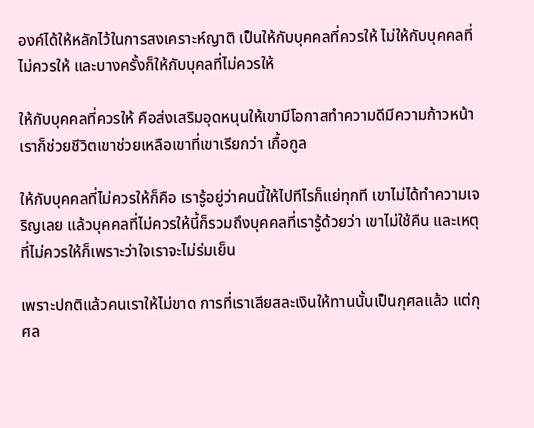องค์ได้ให้หลักไว้ในการสงเคราะห์ญาติ เป็นให้กับบุคคลที่ควรให้ ไม่ให้กับบุคคลที่ไม่ควรให้ และบางครั้งก็ให้กับบุคลที่ไม่ควรให้

ให้กับบุคคลที่ควรให้ คือส่งเสริมอุดหนุนให้เขามีโอกาสทำความดีมีความก้าวหน้า เราก็ช่วยชีวิตเขาช่วยเหลือเขาที่เขาเรียกว่า เกื้อกูล

ให้กับบุคคลที่ไม่ควรให้ก็คือ เรารู้อยู่ว่าคนนี้ให้ไปทีไรก็แย่ทุกที เขาไม่ได้ทำความเจริญเลย แล้วบุคคลที่ไม่ควรให้นี้ก็รวมถึงบุคคลที่เรารู้ด้วยว่า เขาไม่ใช้คืน และเหตุที่ไม่ควรให้ก็เพราะว่าใจเราจะไม่ร่มเย็น

เพราะปกติแล้วคนเราให้ไม่ขาด การที่เราเสียสละเงินให้ทานนั้นเป็นกุศลแล้ว แต่กุศล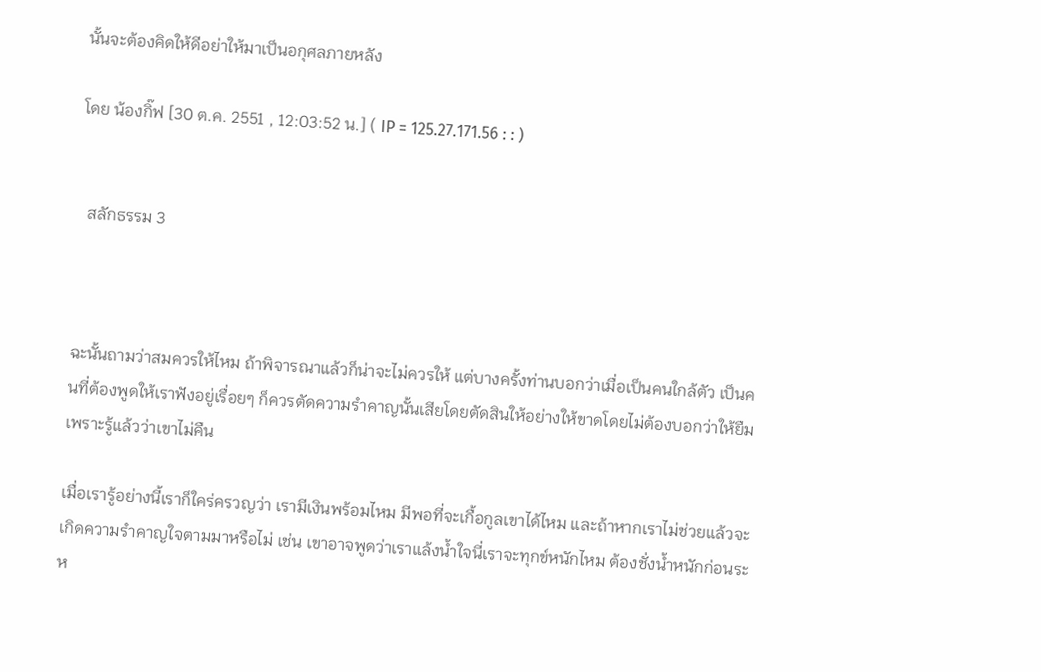นั้นจะต้องคิดให้ดีอย่าให้มาเป็นอกุศลภายหลัง

โดย น้องกิ๊ฟ [30 ต.ค. 2551 , 12:03:52 น.] ( IP = 125.27.171.56 : : )


  สลักธรรม 3



ฉะนั้นถามว่าสมควรให้ไหม ถ้าพิจารณาแล้วก็น่าจะไม่ควรให้ แต่บางครั้งท่านบอกว่าเมื่อเป็นคนใกล้ตัว เป็นคนที่ต้องพูดให้เราฟังอยู่เรื่อยๆ ก็ควรตัดความรำคาญนั้นเสียโดยตัดสินให้อย่างให้ขาดโดยไม่ต้องบอกว่าให้ยืม เพราะรู้แล้วว่าเขาไม่คืน

เมื่อเรารู้อย่างนี้เราก็ใคร่ครวญว่า เรามีเงินพร้อมไหม มีพอที่จะเกื้อกูลเขาได้ไหม และถ้าหากเราไม่ช่วยแล้วจะเกิดความรำคาญใจตามมาหรือไม่ เช่น เขาอาจพูดว่าเราแล้งน้ำใจนี่เราจะทุกข์หนักไหม ต้องชั่งน้ำหนักก่อนระห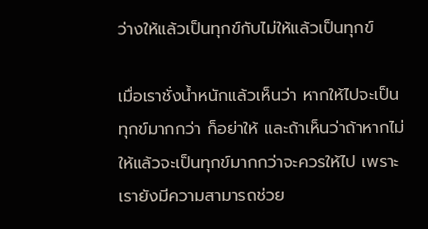ว่างให้แล้วเป็นทุกข์กับไม่ให้แล้วเป็นทุกข์

เมื่อเราชั่งน้ำหนักแล้วเห็นว่า หากให้ไปจะเป็นทุกข์มากกว่า ก็อย่าให้ และถ้าเห็นว่าถ้าหากไม่ให้แล้วจะเป็นทุกข์มากกว่าจะควรให้ไป เพราะเรายังมีความสามารถช่วย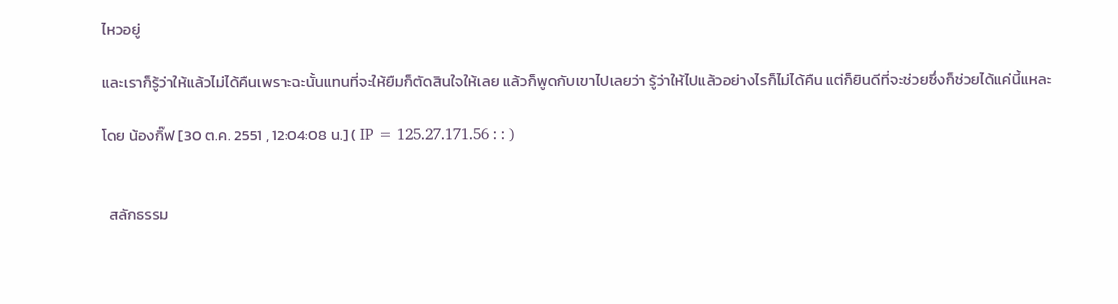ไหวอยู่

และเราก็รู้ว่าให้แล้วไม่ได้คืนเพราะฉะนั้นแทนที่จะให้ยืมก็ตัดสินใจให้เลย แล้วก็พูดกับเขาไปเลยว่า รู้ว่าให้ไปแล้วอย่างไรก็ไม่ได้คืน แต่ก็ยินดีที่จะช่วยซึ่งก็ช่วยได้แค่นี้แหละ

โดย น้องกิ๊ฟ [30 ต.ค. 2551 , 12:04:08 น.] ( IP = 125.27.171.56 : : )


  สลักธรรม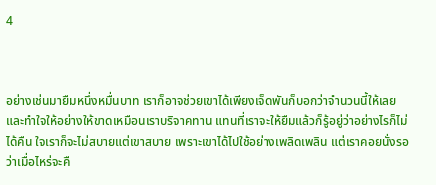4



อย่างเช่นมายืมหนึ่งหมื่นบาท เราก็อาจช่วยเขาได้เพียงเจ็ดพันก็บอกว่าจำนวนนี้ให้เลย และทำใจให้อย่างให้ขาดเหมือนเราบริจาคทาน แทนที่เราจะให้ยืมแล้วก็รู้อยู่ว่าอย่างไรก็ไม่ได้คืน ใจเราก็จะไม่สบายแต่เขาสบาย เพราะเขาได้ไปใช้อย่างเพลิดเพลิน แต่เราคอยนั่งรอว่าเมื่อไหร่จะคื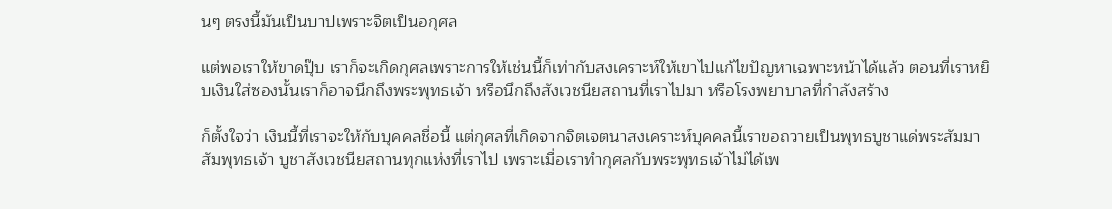นๆ ตรงนี้มันเป็นบาปเพราะจิตเป็นอกุศล

แต่พอเราให้ขาดปุ๊บ เราก็จะเกิดกุศลเพราะการให้เช่นนี้ก็เท่ากับสงเคราะห์ให้เขาไปแก้ไขปัญหาเฉพาะหน้าได้แล้ว ตอนที่เราหยิบเงินใส่ซองนั้นเราก็อาจนึกถึงพระพุทธเจ้า หรือนึกถึงสังเวชนียสถานที่เราไปมา หรือโรงพยาบาลที่กำลังสร้าง

ก็ตั้งใจว่า เงินนี้ที่เราจะให้กับบุคคลชื่อนี้ แต่กุศลที่เกิดจากจิตเจตนาสงเคราะห์บุคคลนี้เราขอถวายเป็นพุทธบูชาแด่พระสัมมาสัมพุทธเจ้า บูชาสังเวชนียสถานทุกแห่งที่เราไป เพราะเมื่อเราทำกุศลกับพระพุทธเจ้าไม่ได้เพ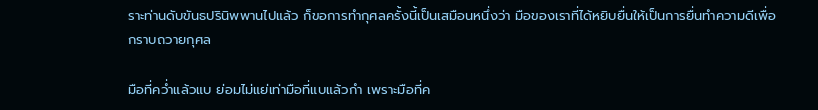ราะท่านดับขันธปรินิพพานไปแล้ว ก็ขอการทำกุศลครั้งนี้เป็นเสมือนหนึ่งว่า มือของเราที่ได้หยิบยื่นให้เป็นการยื่นทำความดีเพื่อกราบถวายกุศล

มือที่คว่ำแล้วแบ ย่อมไม่แย่เท่ามือที่แบแล้วกำ เพราะมือที่ค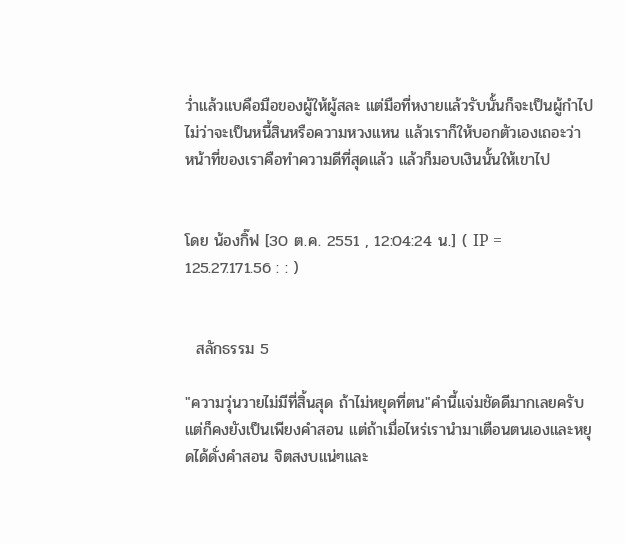ว่ำแล้วแบคือมือของผู้ให้ผู้สละ แต่มือที่หงายแล้วรับนั้นก็จะเป็นผู้กำไปไม่ว่าจะเป็นหนี้สินหรือความหวงแหน แล้วเราก็ให้บอกตัวเองเถอะว่า หน้าที่ของเราคือทำความดีที่สุดแล้ว แล้วก็มอบเงินนั้นให้เขาไป


โดย น้องกิ๊ฟ [30 ต.ค. 2551 , 12:04:24 น.] ( IP = 125.27.171.56 : : )


  สลักธรรม 5

"ความวุ่นวายไม่มีที่สิ้นสุด ถ้าไม่หยุดที่ตน"คำนี้แจ่มชัดดีมากเลยครับ แต่ก็คงยังเป็นเพียงคำสอน แต่ถ้าเมื่อไหร่เรานำมาเตือนตนเองและหยุดได้ดั่งคำสอน จิตสงบแน่ๆและ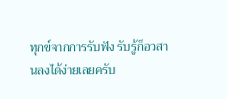ทุกข์จากการรับฟัง รับรู้ก็อวสานลงได้ง่ายเลยครับ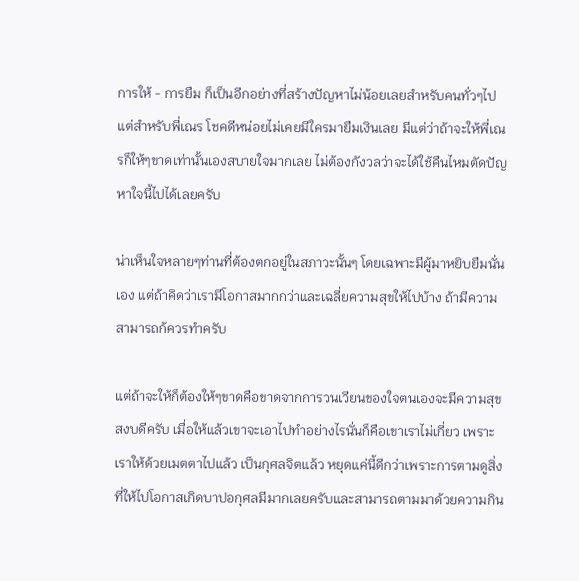การให้ - การยืม ก็เป็นอีกอย่างที่สร้างปัญหาไม่น้อยเลยสำหรับคนทั่วๆไป แต่สำหรับพี่เณร โชคดีหน่อยไม่เคยมีใครมายืมเงินเลย มีแต่ว่าถ้าจะให้พี่เณรก็ให้ๆขาดเท่านั้นเองสบายใจมากเลย ไม่ต้องกังวลว่าจะได้ใช้คืนไหมตัดปัญหาใจนี้ไปได้เลยครับ

น่าเห็นใจหลายๆท่านที่ต้องตกอยู่ในสภาวะนั้นๆ โดยเฉพาะมีผู้มาหยิบยืมนั่นเอง แต่ถ้าคิดว่าเรามีโอกาสมากกว่าและเฉลี่ยความสุขให้ไปบ้าง ถ้ามีความสามารถก้ควรทำครับ

แต่ถ้าจะให้ก็ต้องให้ๆขาดคือขาดจากการวนเวียนของใจตนเองจะมีความสุขสงบดีครับ เมื่อให้แล้วเขาจะเอาไปทำอย่างไรนั่นก็คือเขาเราไม่เกี่ยว เพราะเราให้ด้วยเมตตาไปแล้ว เป็นกุศลจิตแล้ว หยุดแค่นี้ดีกว่าเพราะการตามดูสิ่งที่ให้ไปโอกาสเกิดบาปอกุศลมีมากเลยครับและสามารถตามมาด้วยความกิน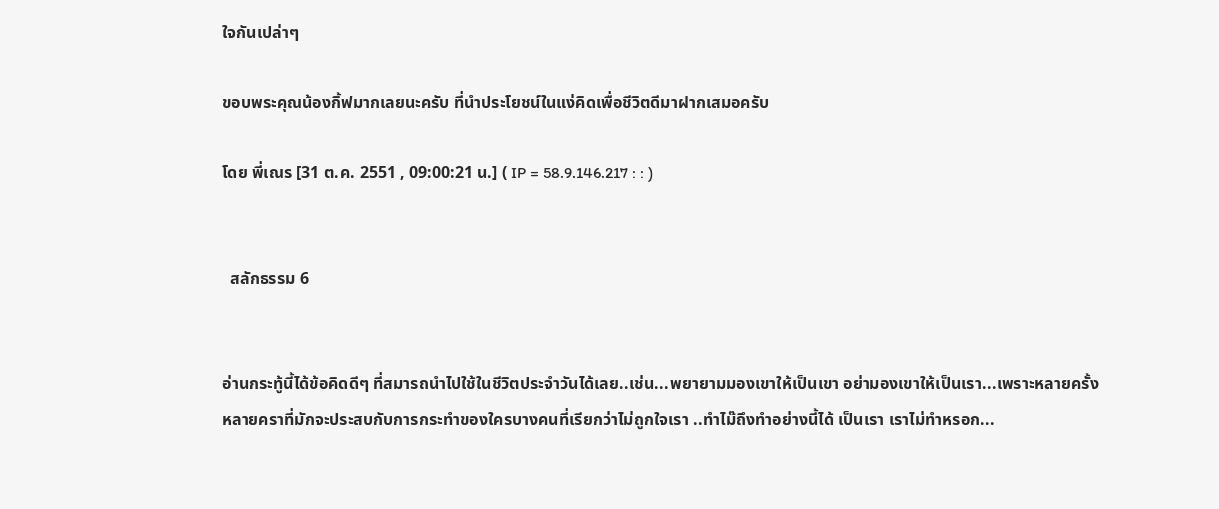ใจกันเปล่าๆ

ขอบพระคุณน้องกิ้ฟมากเลยนะครับ ที่นำประโยชน์ในแง่คิดเพื่อชีวิตดีมาฝากเสมอครับ

โดย พี่เณร [31 ต.ค. 2551 , 09:00:21 น.] ( IP = 58.9.146.217 : : )


  สลักธรรม 6


อ่านกระทู้นี้ได้ข้อคิดดีๆ ที่สมารถนำไปใช้ในชีวิตประจำวันได้เลย..เช่น...พยายามมองเขาให้เป็นเขา อย่ามองเขาให้เป็นเรา...เพราะหลายครั้งหลายคราที่มักจะประสบกับการกระทำของใครบางคนที่เรียกว่าไม่ถูกใจเรา ..ทำไม๊ถึงทำอย่างนี้ได้ เป็นเรา เราไม่ทำหรอก...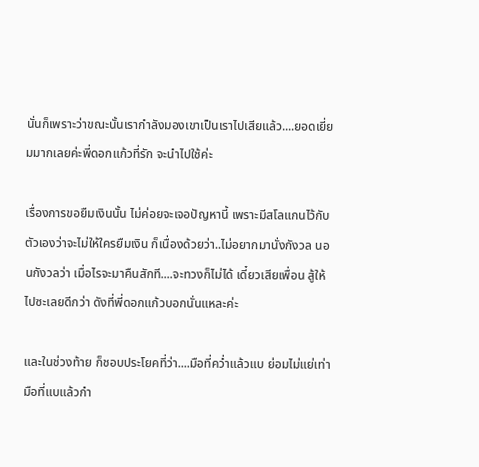นั่นก็เพราะว่าขณะนั้นเรากำลังมองเขาเป็นเราไปเสียแล้ว....ยอดเยี่ยมมากเลยค่ะพี่ดอกแก้วที่รัก จะนำไปใช้ค่ะ

เรื่องการขอยืมเงินนั้น ไม่ค่อยจะเจอปัญหานี้ เพราะมีสโลแกนไว้กับตัวเองว่าจะไม่ให้ใครยืมเงิน ก็เนื่องด้วยว่า..ไม่อยากมานั่งกังวล นอนกังวลว่า เมื่อไรจะมาคืนสักที....จะทวงก็ไม่ได้ เดี๋ยวเสียเพื่อน สู้ให้ไปซะเลยดีกว่า ดังที่พี่ดอกแก้วบอกนั่นแหละค่ะ

และในช่วงท้าย ก็ชอบประโยคที่ว่า....มือที่คว่ำแล้วแบ ย่อมไม่แย่เท่ามือที่แบแล้วกำ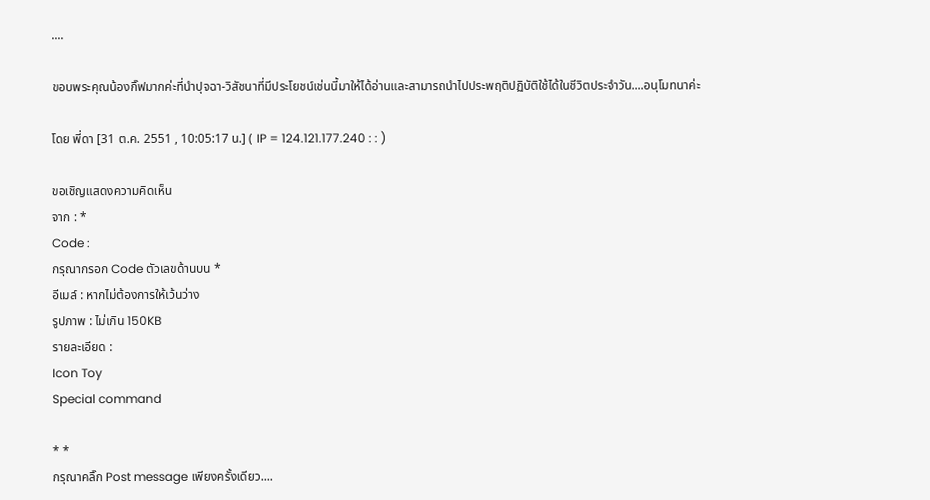....

ขอบพระคุณน้องกิ๊ฟมากค่ะที่นำปุจฉา-วิสัชนาที่มีประโยชน์เช่นนี้มาให้ได้อ่านและสามารถนำไปประพฤติปฏิบัติใช้ได้ในชีวิตประจำวัน....อนุโมทนาค่ะ

โดย พี่ดา [31 ต.ค. 2551 , 10:05:17 น.] ( IP = 124.121.177.240 : : )

ขอเชิญแสดงความคิดเห็น
จาก : *
Code :
กรุณากรอก Code ตัวเลขด้านบน *
อีเมล์ : หากไม่ต้องการให้เว้นว่าง
รูปภาพ : ไม่เกิน 150KB
รายละเอียด :
Icon Toy
Special command

* *
กรุณาคลิ๊ก Post message เพียงครั้งเดียว....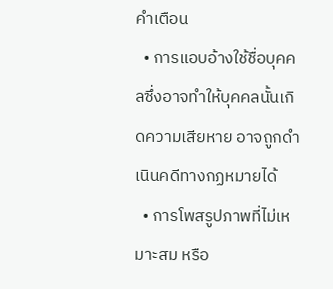คำเตือน
  • การแอบอ้างใช้ชื่อบุคคลซึ่งอาจทำให้บุคคลนั้นเกิดความเสียหาย อาจถูกดำเนินคดีทางกฏหมายได้
  • การโพสรูปภาพที่ไม่เหมาะสม หรือ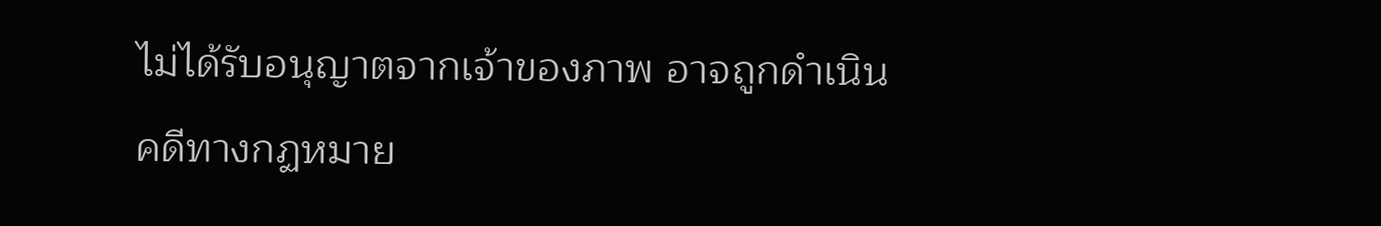ไม่ได้รับอนุญาตจากเจ้าของภาพ อาจถูกดำเนินคดีทางกฏหมาย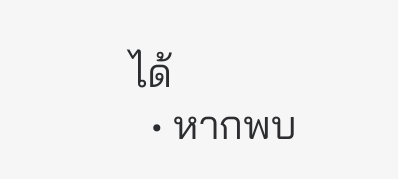ได้
  • หากพบ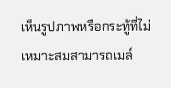เห็นรูปภาพหรือกระทู้ที่ไม่เหมาะสมสามารถเมล์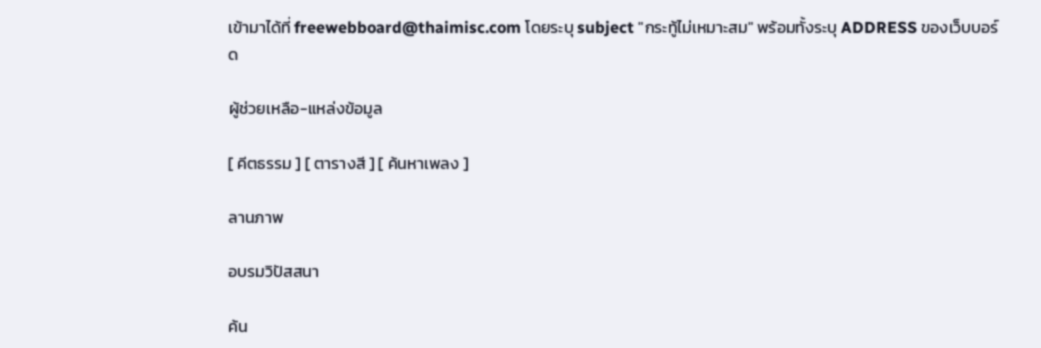เข้ามาได้ที่ freewebboard@thaimisc.com โดยระบุ subject "กระทู้ไม่เหมาะสม" พร้อมทั้งระบุ ADDRESS ของเว็บบอร์ด

ผู้ช่วยเหลือ-แหล่งข้อมูล

[ คีตธรรม ] [ ตารางสี ] [ ค้นหาเพลง ]

ลานภาพ

อบรมวิปัสสนา

ค้น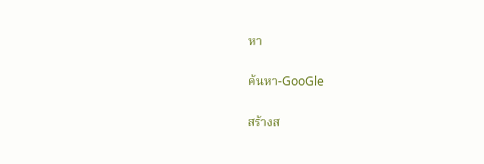หา

ค้นหา-GooGle

สร้างส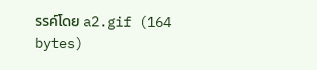รรค์โดย a2.gif (164 bytes)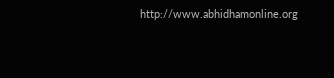http://www.abhidhamonline.org